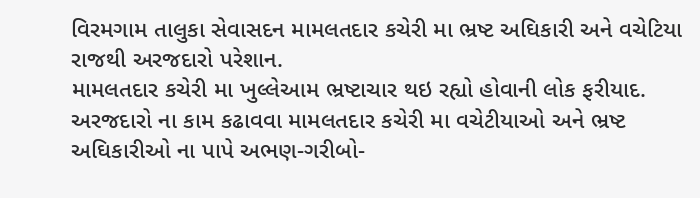વિરમગામ તાલુકા સેવાસદન મામલતદાર કચેરી મા ભ્રષ્ટ અઘિકારી અને વચેટિયા રાજથી અરજદારો પરેશાન.
મામલતદાર કચેરી મા ખુલ્લેઆમ ભ્રષ્ટાચાર થઇ રહ્યો હોવાની લોક ફરીયાદ. અરજદારો ના કામ કઢાવવા મામલતદાર કચેરી મા વચેટીયાઓ અને ભ્રષ્ટ અઘિકારીઓ ના પાપે અભણ-ગરીબો-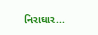નિરાઘાર...